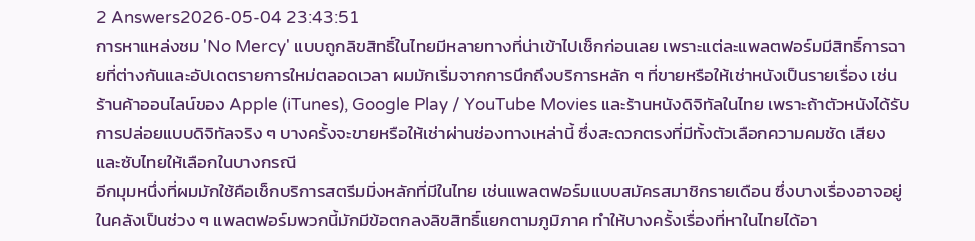2 Answers2026-05-04 23:43:51
การหาแหล่งชม 'No Mercy' แบบถูกลิขสิทธิ์ในไทยมีหลายทางที่น่าเข้าไปเช็กก่อนเลย เพราะแต่ละแพลตฟอร์มมีสิทธิ์การฉายที่ต่างกันและอัปเดตรายการใหม่ตลอดเวลา ผมมักเริ่มจากการนึกถึงบริการหลัก ๆ ที่ขายหรือให้เช่าหนังเป็นรายเรื่อง เช่น ร้านค้าออนไลน์ของ Apple (iTunes), Google Play / YouTube Movies และร้านหนังดิจิทัลในไทย เพราะถ้าตัวหนังได้รับการปล่อยแบบดิจิทัลจริง ๆ บางครั้งจะขายหรือให้เช่าผ่านช่องทางเหล่านี้ ซึ่งสะดวกตรงที่มีทั้งตัวเลือกความคมชัด เสียง และซับไทยให้เลือกในบางกรณี
อีกมุมหนึ่งที่ผมมักใช้คือเช็กบริการสตรีมมิ่งหลักที่มีในไทย เช่นแพลตฟอร์มแบบสมัครสมาชิกรายเดือน ซึ่งบางเรื่องอาจอยู่ในคลังเป็นช่วง ๆ แพลตฟอร์มพวกนี้มักมีข้อตกลงลิขสิทธิ์แยกตามภูมิภาค ทำให้บางครั้งเรื่องที่หาในไทยได้อา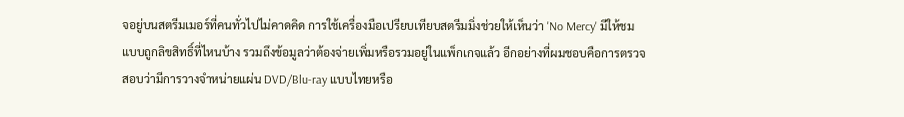จอยู่บนสตรีมเมอร์ที่คนทั่วไปไม่คาดคิด การใช้เครื่องมือเปรียบเทียบสตรีมมิ่งช่วยให้เห็นว่า 'No Mercy' มีให้ชมแบบถูกลิขสิทธิ์ที่ไหนบ้าง รวมถึงข้อมูลว่าต้องจ่ายเพิ่มหรือรวมอยู่ในแพ็กเกจแล้ว อีกอย่างที่ผมชอบคือการตรวจสอบว่ามีการวางจำหน่ายแผ่น DVD/Blu-ray แบบไทยหรือ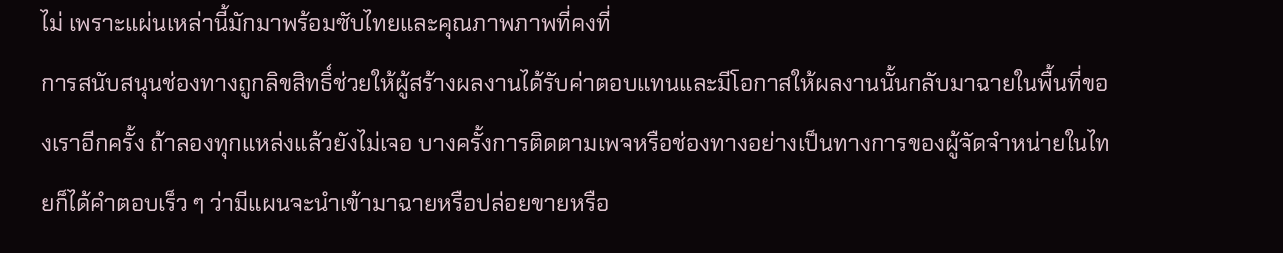ไม่ เพราะแผ่นเหล่านี้มักมาพร้อมซับไทยและคุณภาพภาพที่คงที่
การสนับสนุนช่องทางถูกลิขสิทธิ์ช่วยให้ผู้สร้างผลงานได้รับค่าตอบแทนและมีโอกาสให้ผลงานนั้นกลับมาฉายในพื้นที่ของเราอีกครั้ง ถ้าลองทุกแหล่งแล้วยังไม่เจอ บางครั้งการติดตามเพจหรือช่องทางอย่างเป็นทางการของผู้จัดจำหน่ายในไทยก็ได้คำตอบเร็ว ๆ ว่ามีแผนจะนำเข้ามาฉายหรือปล่อยขายหรือ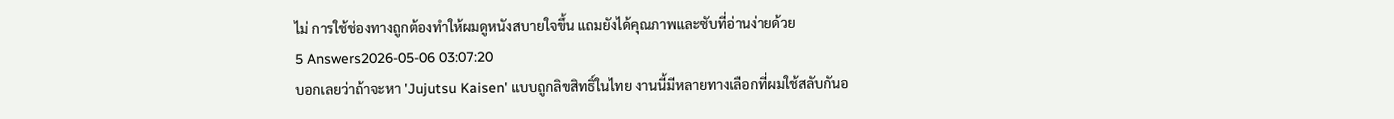ไม่ การใช้ช่องทางถูกต้องทำให้ผมดูหนังสบายใจขึ้น แถมยังได้คุณภาพและซับที่อ่านง่ายด้วย
5 Answers2026-05-06 03:07:20
บอกเลยว่าถ้าจะหา 'Jujutsu Kaisen' แบบถูกลิขสิทธิ์ในไทย งานนี้มีหลายทางเลือกที่ผมใช้สลับกันอ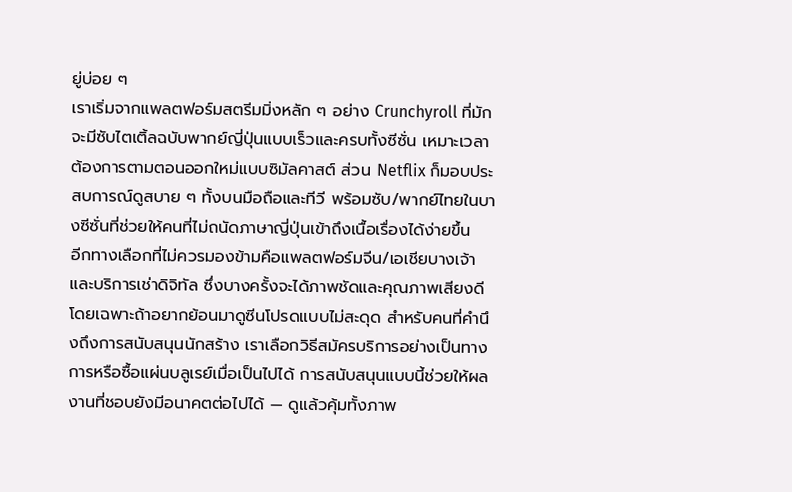ยู่บ่อย ๆ
เราเริ่มจากแพลตฟอร์มสตรีมมิ่งหลัก ๆ อย่าง Crunchyroll ที่มักจะมีซับไตเติ้ลฉบับพากย์ญี่ปุ่นแบบเร็วและครบทั้งซีซั่น เหมาะเวลาต้องการตามตอนออกใหม่แบบซิมัลคาสต์ ส่วน Netflix ก็มอบประสบการณ์ดูสบาย ๆ ทั้งบนมือถือและทีวี พร้อมซับ/พากย์ไทยในบางซีซั่นที่ช่วยให้คนที่ไม่ถนัดภาษาญี่ปุ่นเข้าถึงเนื้อเรื่องได้ง่ายขึ้น
อีกทางเลือกที่ไม่ควรมองข้ามคือแพลตฟอร์มจีน/เอเชียบางเจ้าและบริการเช่าดิจิทัล ซึ่งบางครั้งจะได้ภาพชัดและคุณภาพเสียงดี โดยเฉพาะถ้าอยากย้อนมาดูซีนโปรดแบบไม่สะดุด สำหรับคนที่คำนึงถึงการสนับสนุนนักสร้าง เราเลือกวิธีสมัครบริการอย่างเป็นทางการหรือซื้อแผ่นบลูเรย์เมื่อเป็นไปได้ การสนับสนุนแบบนี้ช่วยให้ผลงานที่ชอบยังมีอนาคตต่อไปได้ — ดูแล้วคุ้มทั้งภาพ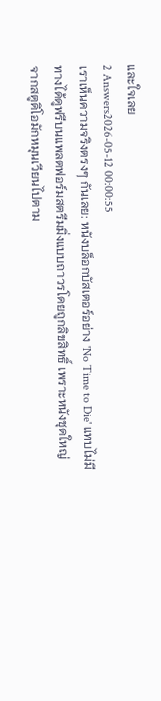และใจเลย
2 Answers2026-05-12 00:00:55
เราเห็นความจริงตรงๆ กันเลย: หนังบล็อกบัสเตอร์อย่าง 'No Time to Die' แทบไม่มีทางได้ดูฟรีบนแพลตฟอร์มสตรีมมิ่งแบบถาวรโดยถูกลิขสิทธิ์ เพราะหนังชุดใหญ่จากสตูดิโอมักหมุนเวียนไปตาม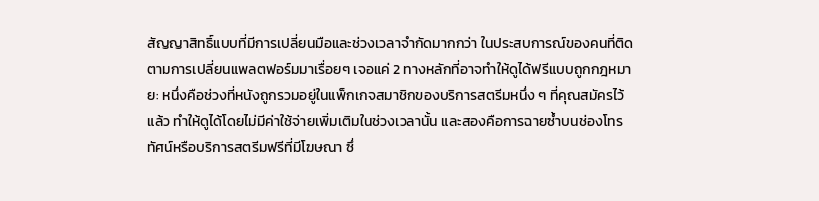สัญญาสิทธิ์แบบที่มีการเปลี่ยนมือและช่วงเวลาจำกัดมากกว่า ในประสบการณ์ของคนที่ติดตามการเปลี่ยนแพลตฟอร์มมาเรื่อยๆ เจอแค่ 2 ทางหลักที่อาจทำให้ดูได้ฟรีแบบถูกกฎหมาย: หนึ่งคือช่วงที่หนังถูกรวมอยู่ในแพ็กเกจสมาชิกของบริการสตรีมหนึ่ง ๆ ที่คุณสมัครไว้แล้ว ทำให้ดูได้โดยไม่มีค่าใช้จ่ายเพิ่มเติมในช่วงเวลานั้น และสองคือการฉายซ้ำบนช่องโทรทัศน์หรือบริการสตรีมฟรีที่มีโฆษณา ซึ่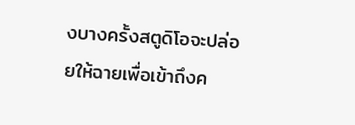งบางครั้งสตูดิโอจะปล่อยให้ฉายเพื่อเข้าถึงค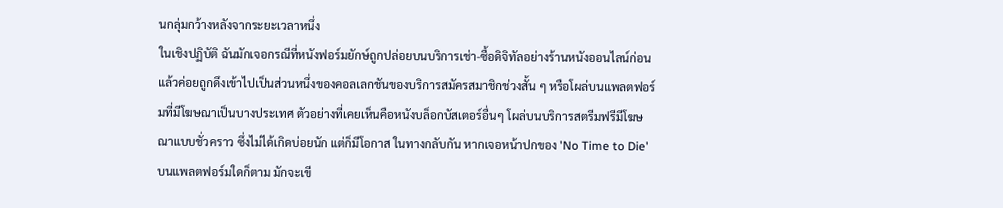นกลุ่มกว้างหลังจากระยะเวลาหนึ่ง
ในเชิงปฏิบัติ ฉันมักเจอกรณีที่หนังฟอร์มยักษ์ถูกปล่อยบนบริการเช่า-ซื้อดิจิทัลอย่างร้านหนังออนไลน์ก่อน แล้วค่อยถูกดึงเข้าไปเป็นส่วนหนึ่งของคอลเลกชันของบริการสมัครสมาชิกช่วงสั้น ๆ หรือโผล่บนแพลตฟอร์มที่มีโฆษณาเป็นบางประเทศ ตัวอย่างที่เคยเห็นคือหนังบล็อกบัสเตอร์อื่นๆ โผล่บนบริการสตรีมฟรีมีโฆษณาแบบชั่วคราว ซึ่งไม่ได้เกิดบ่อยนัก แต่ก็มีโอกาส ในทางกลับกัน หากเจอหน้าปกของ 'No Time to Die' บนแพลตฟอร์มใดก็ตาม มักจะเขี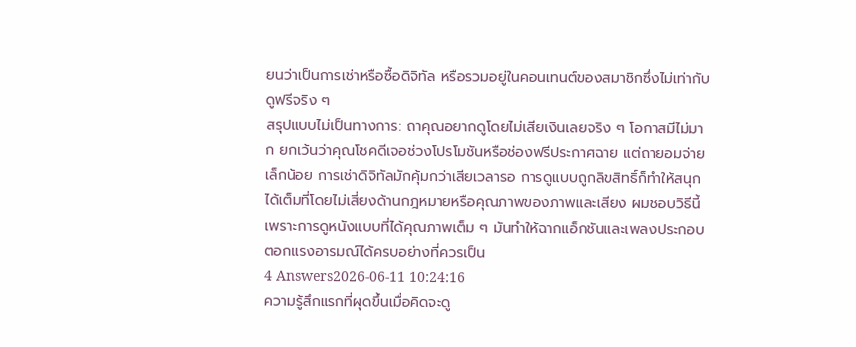ยนว่าเป็นการเช่าหรือซื้อดิจิทัล หรือรวมอยู่ในคอนเทนต์ของสมาชิกซึ่งไม่เท่ากับดูฟรีจริง ๆ
สรุปแบบไม่เป็นทางการ: ถาคุณอยากดูโดยไม่เสียเงินเลยจริง ๆ โอกาสมีไม่มาก ยกเว้นว่าคุณโชคดีเจอช่วงโปรโมชันหรือช่องฟรีประกาศฉาย แต่ถายอมจ่ายเล็กน้อย การเช่าดิจิทัลมักคุ้มกว่าเสียเวลารอ การดูแบบถูกลิขสิทธิ์ก็ทำให้สนุกได้เต็มที่โดยไม่เสี่ยงด้านกฎหมายหรือคุณภาพของภาพและเสียง ผมชอบวิธีนี้เพราะการดูหนังแบบที่ได้คุณภาพเต็ม ๆ มันทำให้ฉากแอ็กชันและเพลงประกอบตอกแรงอารมณ์ได้ครบอย่างที่ควรเป็น
4 Answers2026-06-11 10:24:16
ความรู้สึกแรกที่ผุดขึ้นเมื่อคิดจะดู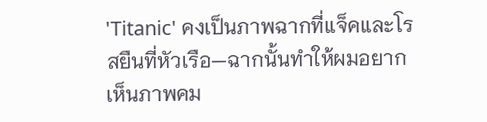'Titanic' คงเป็นภาพฉากที่แจ็คและโรสยืนที่หัวเรือ—ฉากนั้นทำให้ผมอยากเห็นภาพคม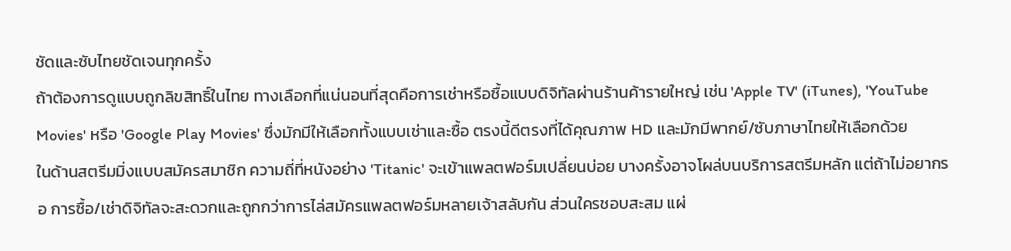ชัดและซับไทยชัดเจนทุกครั้ง
ถ้าต้องการดูแบบถูกลิขสิทธิ์ในไทย ทางเลือกที่แน่นอนที่สุดคือการเช่าหรือซื้อแบบดิจิทัลผ่านร้านค้ารายใหญ่ เช่น 'Apple TV' (iTunes), 'YouTube Movies' หรือ 'Google Play Movies' ซึ่งมักมีให้เลือกทั้งแบบเช่าและซื้อ ตรงนี้ดีตรงที่ได้คุณภาพ HD และมักมีพากย์/ซับภาษาไทยให้เลือกด้วย
ในด้านสตรีมมิ่งแบบสมัครสมาชิก ความถี่ที่หนังอย่าง 'Titanic' จะเข้าแพลตฟอร์มเปลี่ยนบ่อย บางครั้งอาจโผล่บนบริการสตรีมหลัก แต่ถ้าไม่อยากรอ การซื้อ/เช่าดิจิทัลจะสะดวกและถูกกว่าการไล่สมัครแพลตฟอร์มหลายเจ้าสลับกัน ส่วนใครชอบสะสม แผ่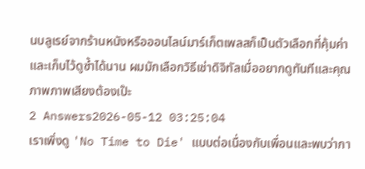นบลูเรย์จากร้านหนังหรือออนไลน์มาร์เก็ตเพลสก็เป็นตัวเลือกที่คุ้มค่าและเก็บไว้ดูซ้ำได้นาน ผมมักเลือกวิธีเช่าดิจิทัลเมื่ออยากดูทันทีและคุณภาพภาพเสียงต้องเป๊ะ
2 Answers2026-05-12 03:25:04
เราเพิ่งดู 'No Time to Die' แบบต่อเนื่องกับเพื่อนและพบว่ากา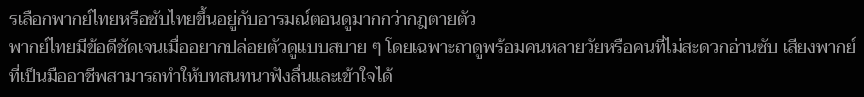รเลือกพากย์ไทยหรือซับไทยขึ้นอยู่กับอารมณ์ตอนดูมากกว่ากฎตายตัว
พากย์ไทยมีข้อดีชัดเจนเมื่ออยากปล่อยตัวดูแบบสบาย ๆ โดยเฉพาะถาดูพร้อมคนหลายวัยหรือคนที่ไม่สะดวกอ่านซับ เสียงพากย์ที่เป็นมืออาชีพสามารถทำให้บทสนทนาฟังลื่นและเข้าใจได้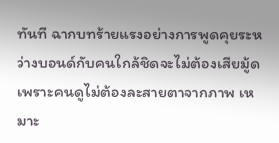ทันที ฉากบทร้ายแรงอย่างการพูดคุยระหว่างบอนด์กับคนใกล้ชิดจะไม่ต้องเสียมู้ดเพราะคนดูไม่ต้องละสายตาจากภาพ เหมาะ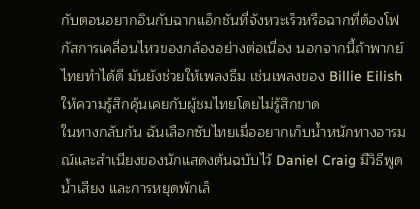กับตอนอยากอินกับฉากแอ็กชันที่จังหวะเร็วหรือฉากที่ต้องโฟกัสการเคลื่อนไหวของกล้องอย่างต่อเนื่อง นอกจากนี้ถ้าพากย์ไทยทำได้ดี มันยังช่วยให้เพลงธีม เช่นเพลงของ Billie Eilish ให้ความรู้สึกคุ้นเคยกับผู้ชมไทยโดยไม่รู้สึกขาด
ในทางกลับกัน ฉันเลือกซับไทยเมื่ออยากเก็บน้ำหนักทางอารมณ์และสำเนียงของนักแสดงต้นฉบับไว้ Daniel Craig มีวิธีพูด น้ำเสียง และการหยุดพักเล็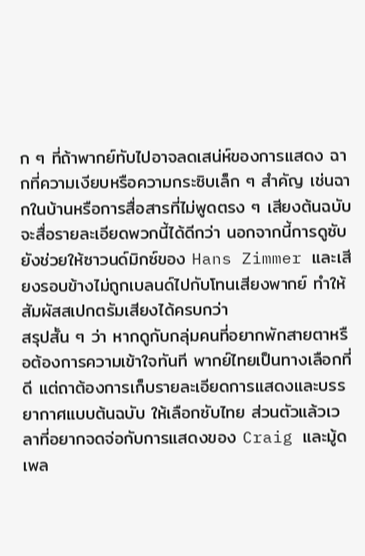ก ๆ ที่ถ้าพากย์ทับไปอาจลดเสน่ห์ของการแสดง ฉากที่ความเงียบหรือความกระซิบเล็ก ๆ สำคัญ เช่นฉากในบ้านหรือการสื่อสารที่ไม่พูดตรง ๆ เสียงต้นฉบับจะสื่อรายละเอียดพวกนี้ได้ดีกว่า นอกจากนี้การดูซับยังช่วยให้ซาวนด์มิกซ์ของ Hans Zimmer และเสียงรอบข้างไม่ถูกเบลนด์ไปกับโทนเสียงพากย์ ทำให้สัมผัสสเปกตรัมเสียงได้ครบกว่า
สรุปสั้น ๆ ว่า หากดูกับกลุ่มคนที่อยากพักสายตาหรือต้องการความเข้าใจทันที พากย์ไทยเป็นทางเลือกที่ดี แต่ถาต้องการเก็บรายละเอียดการแสดงและบรรยากาศแบบต้นฉบับ ให้เลือกซับไทย ส่วนตัวแล้วเวลาที่อยากจดจ่อกับการแสดงของ Craig และมู้ดเพล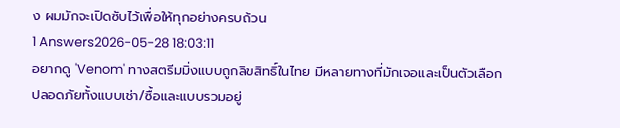ง ผมมักจะเปิดซับไว้เพื่อให้ทุกอย่างครบถ้วน
1 Answers2026-05-28 18:03:11
อยากดู 'Venom' ทางสตรีมมิ่งแบบถูกลิขสิทธิ์ในไทย มีหลายทางที่มักเจอและเป็นตัวเลือกปลอดภัยทั้งแบบเช่า/ซื้อและแบบรวมอยู่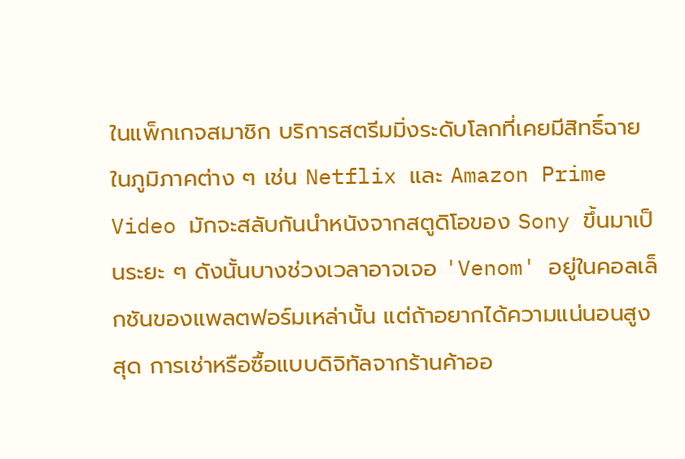ในแพ็กเกจสมาชิก บริการสตรีมมิ่งระดับโลกที่เคยมีสิทธิ์ฉายในภูมิภาคต่าง ๆ เช่น Netflix และ Amazon Prime Video มักจะสลับกันนำหนังจากสตูดิโอของ Sony ขึ้นมาเป็นระยะ ๆ ดังนั้นบางช่วงเวลาอาจเจอ 'Venom' อยู่ในคอลเล็กชันของแพลตฟอร์มเหล่านั้น แต่ถ้าอยากได้ความแน่นอนสูงสุด การเช่าหรือซื้อแบบดิจิทัลจากร้านค้าออ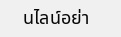นไลน์อย่า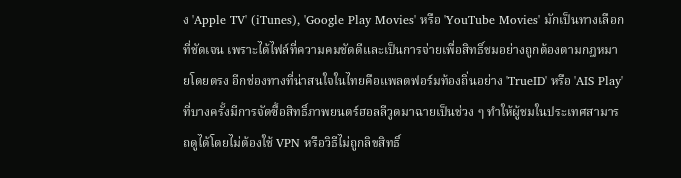ง 'Apple TV' (iTunes), 'Google Play Movies' หรือ 'YouTube Movies' มักเป็นทางเลือกที่ชัดเจน เพราะได้ไฟล์ที่ความคมชัดดีและเป็นการจ่ายเพื่อสิทธิ์ชมอย่างถูกต้องตามกฎหมายโดยตรง อีกช่องทางที่น่าสนใจในไทยคือแพลตฟอร์มท้องถิ่นอย่าง 'TrueID' หรือ 'AIS Play' ที่บางครั้งมีการจัดซื้อสิทธิ์ภาพยนตร์ฮอลลีวูดมาฉายเป็นช่วง ๆ ทำให้ผู้ชมในประเทศสามารถดูได้โดยไม่ต้องใช้ VPN หรือวิธีไม่ถูกลิขสิทธิ์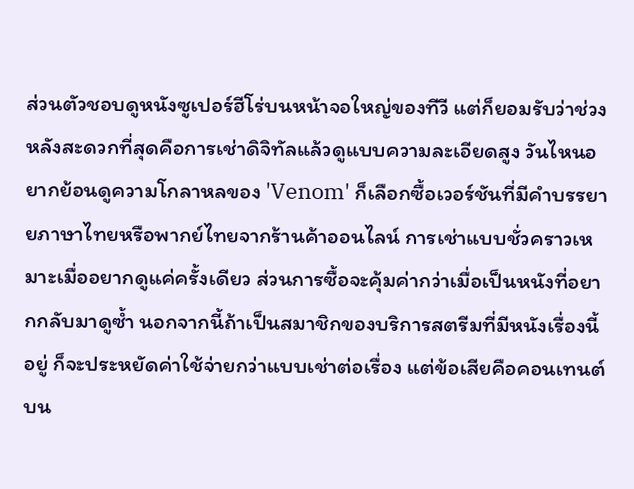ส่วนตัวชอบดูหนังซูเปอร์ฮีโร่บนหน้าจอใหญ่ของทีวี แต่ก็ยอมรับว่าช่วงหลังสะดวกที่สุดคือการเช่าดิจิทัลแล้วดูแบบความละเอียดสูง วันไหนอยากย้อนดูความโกลาหลของ 'Venom' ก็เลือกซื้อเวอร์ชันที่มีคำบรรยายภาษาไทยหรือพากย์ไทยจากร้านค้าออนไลน์ การเช่าแบบชั่วคราวเหมาะเมื่ออยากดูแค่ครั้งเดียว ส่วนการซื้อจะคุ้มค่ากว่าเมื่อเป็นหนังที่อยากกลับมาดูซ้ำ นอกจากนี้ถ้าเป็นสมาชิกของบริการสตรีมที่มีหนังเรื่องนี้อยู่ ก็จะประหยัดค่าใช้จ่ายกว่าแบบเช่าต่อเรื่อง แต่ข้อเสียคือคอนเทนต์บน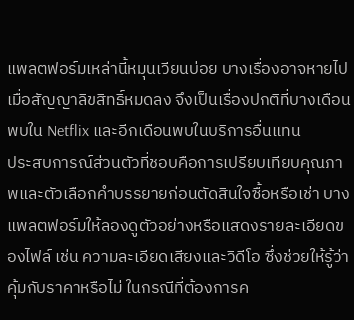แพลตฟอร์มเหล่านี้หมุนเวียนบ่อย บางเรื่องอาจหายไปเมื่อสัญญาลิขสิทธิ์หมดลง จึงเป็นเรื่องปกติที่บางเดือนพบใน Netflix และอีกเดือนพบในบริการอื่นแทน
ประสบการณ์ส่วนตัวที่ชอบคือการเปรียบเทียบคุณภาพและตัวเลือกคำบรรยายก่อนตัดสินใจซื้อหรือเช่า บางแพลตฟอร์มให้ลองดูตัวอย่างหรือแสดงรายละเอียดของไฟล์ เช่น ความละเอียดเสียงและวิดีโอ ซึ่งช่วยให้รู้ว่าคุ้มกับราคาหรือไม่ ในกรณีที่ต้องการค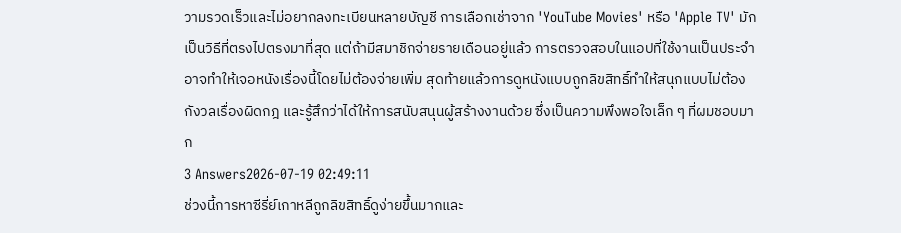วามรวดเร็วและไม่อยากลงทะเบียนหลายบัญชี การเลือกเช่าจาก 'YouTube Movies' หรือ 'Apple TV' มักเป็นวิธีที่ตรงไปตรงมาที่สุด แต่ถ้ามีสมาชิกจ่ายรายเดือนอยู่แล้ว การตรวจสอบในแอปที่ใช้งานเป็นประจำอาจทำให้เจอหนังเรื่องนี้โดยไม่ต้องจ่ายเพิ่ม สุดท้ายแล้วการดูหนังแบบถูกลิขสิทธิ์ทำให้สนุกแบบไม่ต้องกังวลเรื่องผิดกฎ และรู้สึกว่าได้ให้การสนับสนุนผู้สร้างงานด้วย ซึ่งเป็นความพึงพอใจเล็ก ๆ ที่ผมชอบมาก
3 Answers2026-07-19 02:49:11
ช่วงนี้การหาซีรี่ย์เกาหลีถูกลิขสิทธิ์ดูง่ายขึ้นมากและ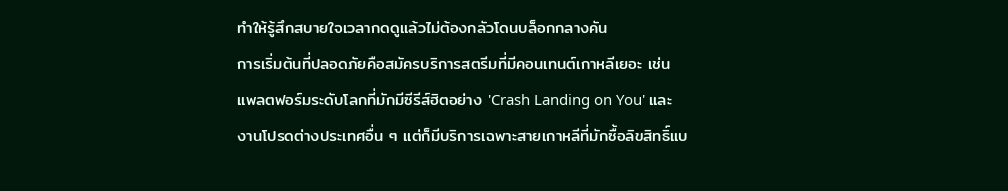ทำให้รู้สึกสบายใจเวลากดดูแล้วไม่ต้องกลัวโดนบล็อกกลางคัน
การเริ่มต้นที่ปลอดภัยคือสมัครบริการสตรีมที่มีคอนเทนต์เกาหลีเยอะ เช่น แพลตฟอร์มระดับโลกที่มักมีซีรีส์ฮิตอย่าง 'Crash Landing on You' และงานโปรดต่างประเทศอื่น ๆ แต่ก็มีบริการเฉพาะสายเกาหลีที่มักซื้อลิขสิทธิ์แบ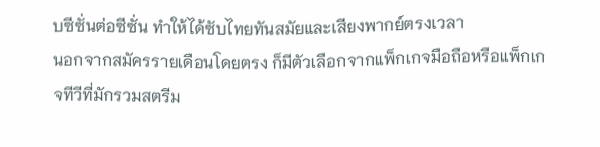บซีซั่นต่อซีซั่น ทำให้ได้ซับไทยทันสมัยและเสียงพากย์ตรงเวลา
นอกจากสมัครรายเดือนโดยตรง ก็มีตัวเลือกจากแพ็กเกจมือถือหรือแพ็กเกจทีวีที่มักรวมสตรีม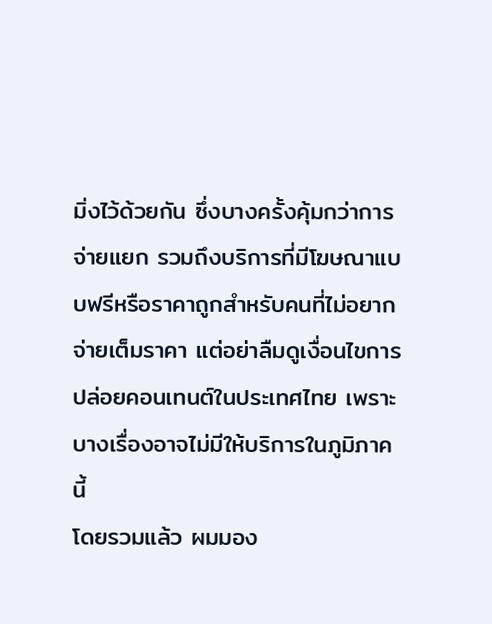มิ่งไว้ด้วยกัน ซึ่งบางครั้งคุ้มกว่าการจ่ายแยก รวมถึงบริการที่มีโฆษณาแบบฟรีหรือราคาถูกสำหรับคนที่ไม่อยากจ่ายเต็มราคา แต่อย่าลืมดูเงื่อนไขการปล่อยคอนเทนต์ในประเทศไทย เพราะบางเรื่องอาจไม่มีให้บริการในภูมิภาคนี้
โดยรวมแล้ว ผมมอง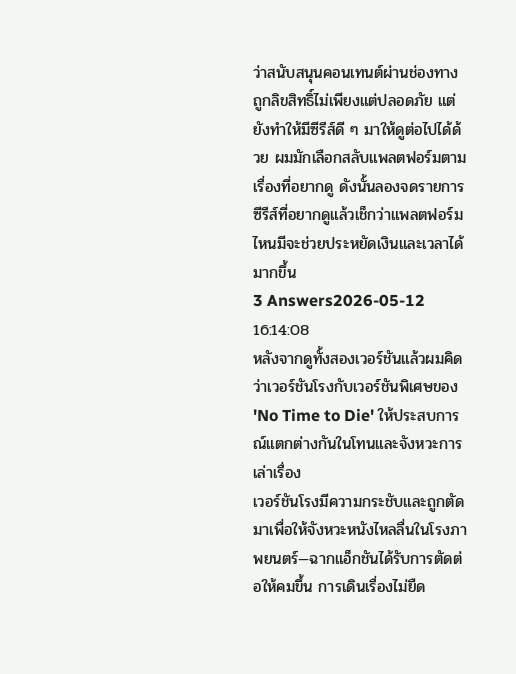ว่าสนับสนุนคอนเทนต์ผ่านช่องทางถูกลิขสิทธิ์ไม่เพียงแต่ปลอดภัย แต่ยังทำให้มีซีรีส์ดี ๆ มาให้ดูต่อไปได้ด้วย ผมมักเลือกสลับแพลตฟอร์มตามเรื่องที่อยากดู ดังนั้นลองจดรายการซีรีส์ที่อยากดูแล้วเช็กว่าแพลตฟอร์มไหนมีจะช่วยประหยัดเงินและเวลาได้มากขึ้น
3 Answers2026-05-12 16:14:08
หลังจากดูทั้งสองเวอร์ชันแล้วผมคิดว่าเวอร์ชันโรงกับเวอร์ชันพิเศษของ 'No Time to Die' ให้ประสบการณ์แตกต่างกันในโทนและจังหวะการเล่าเรื่อง
เวอร์ชันโรงมีความกระชับและถูกตัดมาเพื่อให้จังหวะหนังไหลลื่นในโรงภาพยนตร์—ฉากแอ็กชันได้รับการตัดต่อให้คมขึ้น การเดินเรื่องไม่ยืด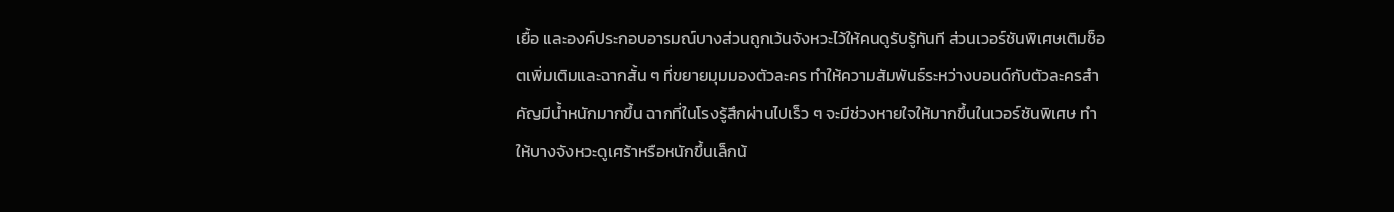เยื้อ และองค์ประกอบอารมณ์บางส่วนถูกเว้นจังหวะไว้ให้คนดูรับรู้ทันที ส่วนเวอร์ชันพิเศษเติมช็อตเพิ่มเติมและฉากสั้น ๆ ที่ขยายมุมมองตัวละคร ทำให้ความสัมพันธ์ระหว่างบอนด์กับตัวละครสำคัญมีน้ำหนักมากขึ้น ฉากที่ในโรงรู้สึกผ่านไปเร็ว ๆ จะมีช่วงหายใจให้มากขึ้นในเวอร์ชันพิเศษ ทำให้บางจังหวะดูเศร้าหรือหนักขึ้นเล็กน้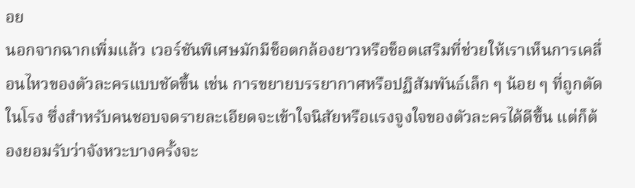อย
นอกจากฉากเพิ่มแล้ว เวอร์ชันพิเศษมักมีช็อตกล้องยาวหรือช็อตเสริมที่ช่วยให้เราเห็นการเคลื่อนไหวของตัวละครแบบชัดขึ้น เช่น การขยายบรรยากาศหรือปฏิสัมพันธ์เล็ก ๆ น้อย ๆ ที่ถูกตัดในโรง ซึ่งสำหรับคนชอบจดรายละเอียดจะเข้าใจนิสัยหรือแรงจูงใจของตัวละครได้ดีขึ้น แต่ก็ต้องยอมรับว่าจังหวะบางครั้งจะ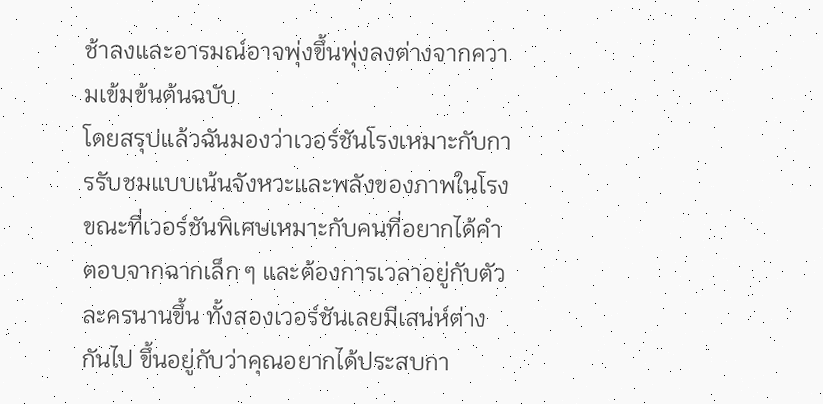ช้าลงและอารมณ์อาจพุ่งขึ้นพุ่งลงต่างจากความเข้มข้นต้นฉบับ
โดยสรุปแล้วฉันมองว่าเวอร์ชันโรงเหมาะกับการรับชมแบบเน้นจังหวะและพลังของภาพในโรง ขณะที่เวอร์ชันพิเศษเหมาะกับคนที่อยากได้คำตอบจากฉากเล็ก ๆ และต้องการเวลาอยู่กับตัวละครนานขึ้น ทั้งสองเวอร์ชันเลยมีเสน่ห์ต่างกันไป ขึ้นอยู่กับว่าคุณอยากได้ประสบกา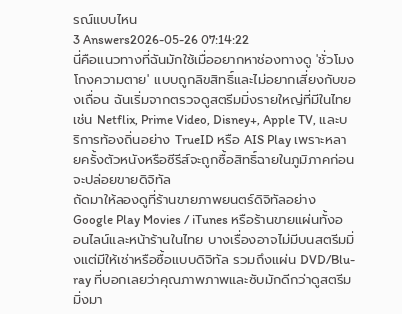รณ์แบบไหน
3 Answers2026-05-26 07:14:22
นี่คือแนวทางที่ฉันมักใช้เมื่ออยากหาช่องทางดู 'ชั่วโมงโกงความตาย' แบบถูกลิขสิทธิ์และไม่อยากเสี่ยงกับของเถื่อน ฉันเริ่มจากตรวจดูสตรีมมิ่งรายใหญ่ที่มีในไทย เช่น Netflix, Prime Video, Disney+, Apple TV, และบริการท้องถิ่นอย่าง TrueID หรือ AIS Play เพราะหลายครั้งตัวหนังหรือซีรีส์จะถูกซื้อสิทธิ์ฉายในภูมิภาคก่อนจะปล่อยขายดิจิทัล
ถัดมาให้ลองดูที่ร้านขายภาพยนตร์ดิจิทัลอย่าง Google Play Movies / iTunes หรือร้านขายแผ่นทั้งออนไลน์และหน้าร้านในไทย บางเรื่องอาจไม่มีบนสตรีมมิ่งแต่มีให้เช่าหรือซื้อแบบดิจิทัล รวมถึงแผ่น DVD/Blu-ray ที่บอกเลยว่าคุณภาพภาพและซับมักดีกว่าดูสตรีมมิ่งมา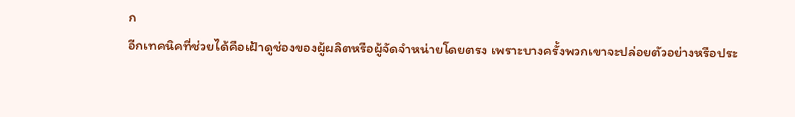ก
อีกเทคนิคที่ช่วยได้คือเฝ้าดูช่องของผู้ผลิตหรือผู้จัดจำหน่ายโดยตรง เพราะบางครั้งพวกเขาจะปล่อยตัวอย่างหรือประ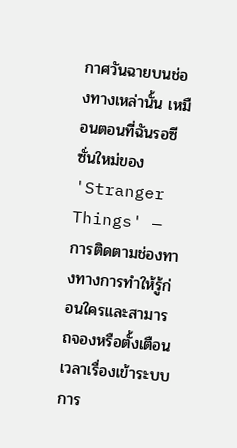กาศวันฉายบนช่องทางเหล่านั้น เหมือนตอนที่ฉันรอซีซั่นใหม่ของ 'Stranger Things' — การติดตามช่องทางทางการทำให้รู้ก่อนใครและสามารถจองหรือตั้งเตือนเวลาเรื่องเข้าระบบ การ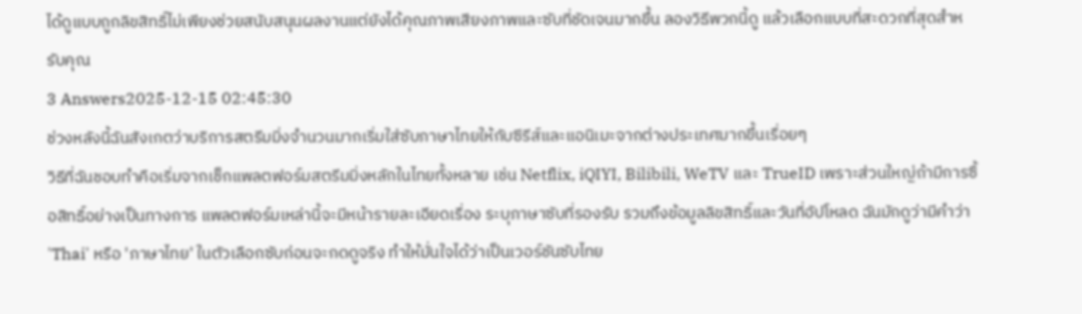ได้ดูแบบถูกลิขสิทธิ์ไม่เพียงช่วยสนับสนุนผลงานแต่ยังได้คุณภาพเสียงภาพและซับที่ชัดเจนมากขึ้น ลองวิธีพวกนี้ดู แล้วเลือกแบบที่สะดวกที่สุดสำหรับคุณ
3 Answers2025-12-15 02:45:30
ช่วงหลังนี้ฉันสังเกตว่าบริการสตรีมมิ่งจำนวนมากเริ่มใส่ซับภาษาไทยให้กับซีรีส์และแอนิเมะจากต่างประเทศมากขึ้นเรื่อยๆ
วิธีที่ฉันชอบทำคือเริ่มจากเช็กแพลตฟอร์มสตรีมมิ่งหลักในไทยทั้งหลาย เช่น Netflix, iQIYI, Bilibili, WeTV และ TrueID เพราะส่วนใหญ่ถ้ามีการซื้อสิทธิ์อย่างเป็นทางการ แพลตฟอร์มเหล่านี้จะมีหน้ารายละเอียดเรื่อง ระบุภาษาซับที่รองรับ รวมถึงข้อมูลลิขสิทธิ์และวันที่อัปโหลด ฉันมักดูว่ามีคำว่า 'Thai' หรือ 'ภาษาไทย' ในตัวเลือกซับก่อนจะกดดูจริง ทำให้มั่นใจได้ว่าเป็นเวอร์ชันซับไทย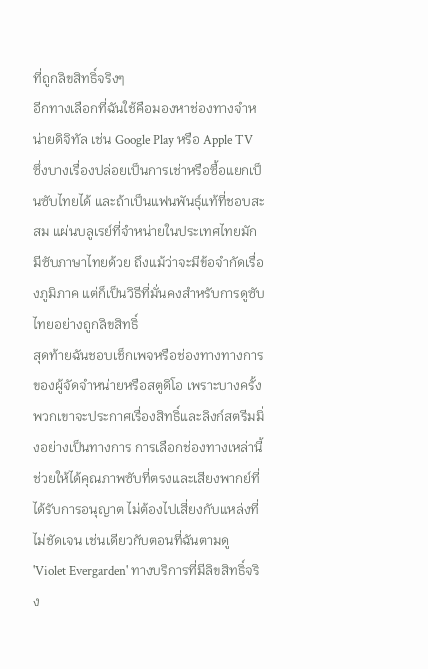ที่ถูกลิขสิทธิ์จริงๆ
อีกทางเลือกที่ฉันใช้คือมองหาช่องทางจำหน่ายดิจิทัล เช่น Google Play หรือ Apple TV ซึ่งบางเรื่องปล่อยเป็นการเช่าหรือซื้อแยกเป็นซับไทยได้ และถ้าเป็นแฟนพันธุ์แท้ที่ชอบสะสม แผ่นบลูเรย์ที่จำหน่ายในประเทศไทยมักมีซับภาษาไทยด้วย ถึงแม้ว่าจะมีข้อจำกัดเรื่องภูมิภาค แต่ก็เป็นวิธีที่มั่นคงสำหรับการดูซับไทยอย่างถูกลิขสิทธิ์
สุดท้ายฉันชอบเช็กเพจหรือช่องทางทางการของผู้จัดจำหน่ายหรือสตูดิโอ เพราะบางครั้งพวกเขาจะประกาศเรื่องสิทธิ์และลิงก์สตรีมมิ่งอย่างเป็นทางการ การเลือกช่องทางเหล่านี้ช่วยให้ได้คุณภาพซับที่ตรงและเสียงพากย์ที่ได้รับการอนุญาต ไม่ต้องไปเสี่ยงกับแหล่งที่ไม่ชัดเจน เช่นเดียวกับตอนที่ฉันตามดู 'Violet Evergarden' ทางบริการที่มีลิขสิทธิ์จริง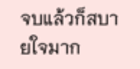จบแล้วก็สบายใจมาก